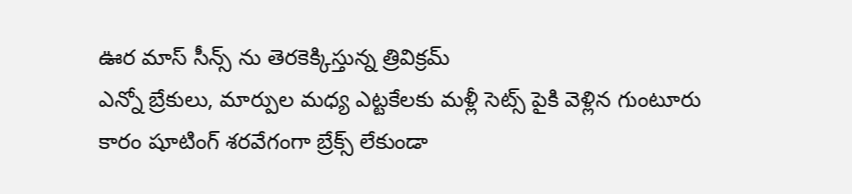ఊర మాస్ సీన్స్ ను తెరకెక్కిస్తున్న త్రివిక్రమ్
ఎన్నో బ్రేకులు, మార్పుల మధ్య ఎట్టకేలకు మళ్లీ సెట్స్ పైకి వెళ్లిన గుంటూరు కారం షూటింగ్ శరవేగంగా బ్రేక్స్ లేకుండా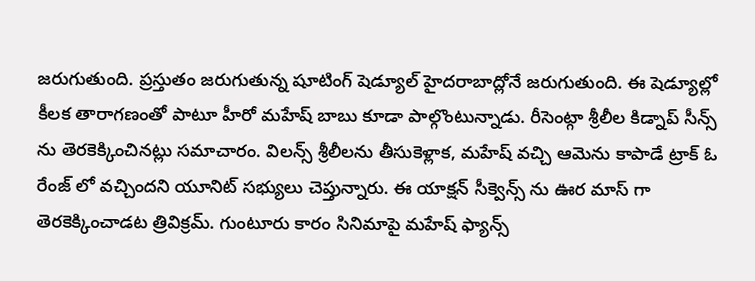జరుగుతుంది. ప్రస్తుతం జరుగుతున్న షూటింగ్ షెడ్యూల్ హైదరాబాద్లోనే జరుగుతుంది. ఈ షెడ్యూల్లో కీలక తారాగణంతో పాటూ హీరో మహేష్ బాబు కూడా పాల్గొంటున్నాడు. రీసెంట్గా శ్రీలీల కిడ్నాప్ సీన్స్ ను తెరకెక్కించినట్లు సమాచారం. విలన్స్ శ్రీలీలను తీసుకెళ్లాక, మహేష్ వచ్చి ఆమెను కాపాడే ట్రాక్ ఓ రేంజ్ లో వచ్చిందని యూనిట్ సభ్యులు చెప్తున్నారు. ఈ యాక్షన్ సీక్వెన్స్ ను ఊర మాస్ గా తెరకెక్కించాడట త్రివిక్రమ్. గుంటూరు కారం సినిమాపై మహేష్ ఫ్యాన్స్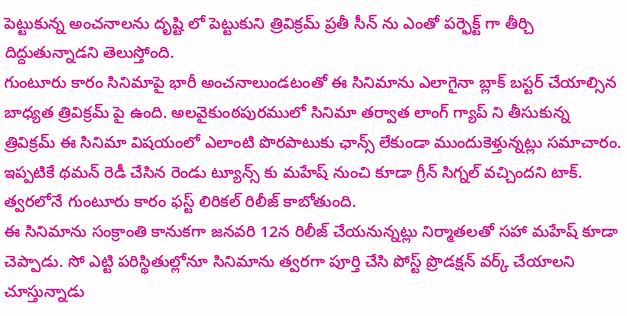పెట్టుకున్న అంచనాలను దృష్టి లో పెట్టుకుని త్రివిక్రమ్ ప్రతీ సీన్ ను ఎంతో పర్ఫెక్ట్ గా తీర్చి దిద్దుతున్నాడని తెలుస్తోంది.
గుంటూరు కారం సినిమాపై భారీ అంచనాలుండటంతో ఈ సినిమాను ఎలాగైనా బ్లాక్ బస్టర్ చేయాల్సిన బాధ్యత త్రివిక్రమ్ పై ఉంది. అలవైకుంఠపురములో సినిమా తర్వాత లాంగ్ గ్యాప్ ని తీసుకున్న త్రివిక్రమ్ ఈ సినిమా విషయంలో ఎలాంటి పొరపాటుకు ఛాన్స్ లేకుండా ముందుకెళ్తున్నట్లు సమాచారం. ఇప్పటికే థమన్ రెడీ చేసిన రెండు ట్యూన్స్ కు మహేష్ నుంచి కూడా గ్రీన్ సిగ్నల్ వచ్చిందని టాక్. త్వరలోనే గుంటూరు కారం ఫస్ట్ లిరికల్ రిలీజ్ కాబోతుంది.
ఈ సినిమాను సంక్రాంతి కానుకగా జనవరి 12న రిలీజ్ చేయనున్నట్లు నిర్మాతలతో సహా మహేష్ కూడా చెప్పాడు. సో ఎట్టి పరిస్థితుల్లోనూ సినిమాను త్వరగా పూర్తి చేసి పోస్ట్ ప్రొడక్షన్ వర్క్ చేయాలని చూస్తున్నాడు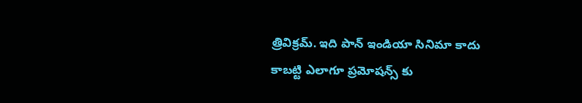త్రివిక్రమ్. ఇది పాన్ ఇండియా సినిమా కాదు కాబట్టి ఎలాగూ ప్రమోషన్స్ కు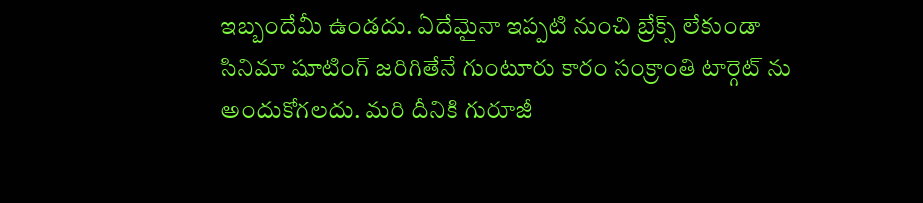ఇబ్బందేమీ ఉండదు. ఏదేమైనా ఇప్పటి నుంచి బ్రేక్స్ లేకుండా సినిమా షూటింగ్ జరిగితేనే గుంటూరు కారం సంక్రాంతి టార్గెట్ ను అందుకోగలదు. మరి దీనికి గురూజీ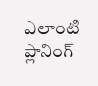ఎలాంటి ప్లానింగ్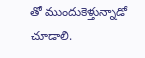తో ముందుకెళ్తున్నాడో చూడాలి.